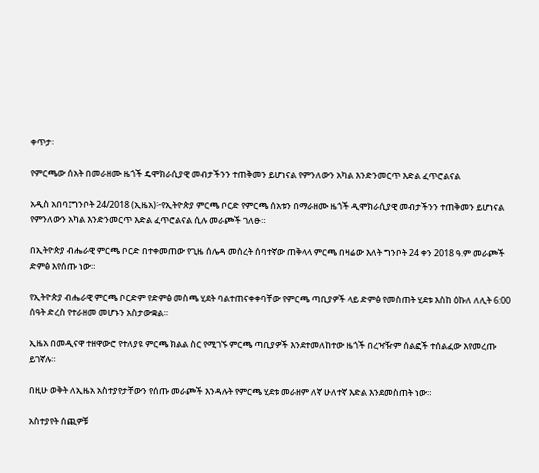ቀጥታ፡

የምርጫው ሰአት በመራዘሙ ዜጎች ዴሞክራሲያዊ መብታችንን ተጠቅመን ይሆነናል የምንለውን አካል እንድንመርጥ እድል ፈጥሮልናል

አዲስ አበባ፤ግንቦት 24/2018 (ኢዜአ)፦የኢትዮጵያ ምርጫ ቦርድ የምርጫ ሰአቱን በማራዘሙ ዜጎች ዲሞክራሲያዊ መብታችንን ተጠቅመን ይሆነናል የምንለውን አካል እንድንመርጥ እድል ፈጥሮልናል ሲሉ መራጮች ገለፁ።

በኢትዮጵያ ብሔራዊ ምርጫ ቦርድ በተቀመጠው የጊዜ ሰሌዳ መሰረት ሰባተኛው ጠቅላላ ምርጫ በዛሬው እለት ግንቦት 24 ቀን 2018 ዓ.ም መራጮች ድምፅ እየሰጡ ነው።

የኢትዮጵያ ብሔራዊ ምርጫ ቦርድም የድምፅ መስጫ ሂደት ባልተጠናቀቀባቸው የምርጫ ጣቢያዎች ላይ ድምፅ የመስጠት ሂደቱ እስከ ዕኩለ ለሊት 6:00 ሰዓት ድረስ የተራዘመ መሆኑን አስታውቋል።

ኢዜአ በመዲናዋ ተዘዋውሮ የተለያዩ ምርጫ ክልል ስር የሚገኙ ምርጫ ጣቢያዎች እንደተመለከተው ዜጎች በረዣዥም ሰልፎች ተሰልፈው እየመረጡ ይገኛሉ።

በዚሁ ወቅት ለኢዜአ አስተያየታቸውን የሰጡ መራጮች እንዳሉት የምርጫ ሂደቱ መራዘም ለኛ ሁለተኛ እድል እንደመስጠት ነው።

አስተያየት ሰጪዎቹ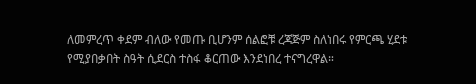ለመምረጥ ቀደም ብለው የመጡ ቢሆንም ሰልፎቹ ረጃጅም ስለነበሩ የምርጫ ሂደቱ የሚያበቃበት ስዓት ሲደርስ ተስፋ ቆርጠው እንደነበረ ተናግረዋል።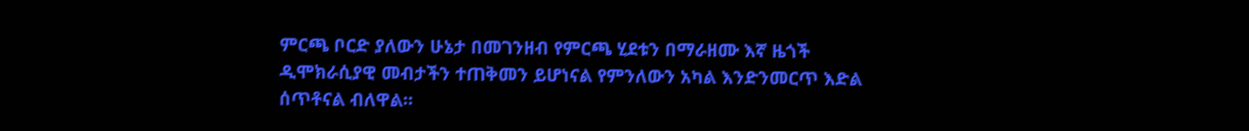ምርጫ ቦርድ ያለውን ሁኔታ በመገንዘብ የምርጫ ሂደቱን በማራዘሙ እኛ ዜጎች ዲሞክራሲያዊ መብታችን ተጠቅመን ይሆነናል የምንለውን አካል እንድንመርጥ እድል ሰጥቶናል ብለዋል።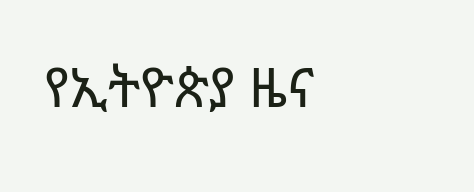የኢትዮጵያ ዜና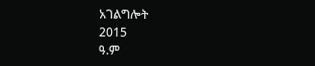አገልግሎት
2015
ዓ.ም